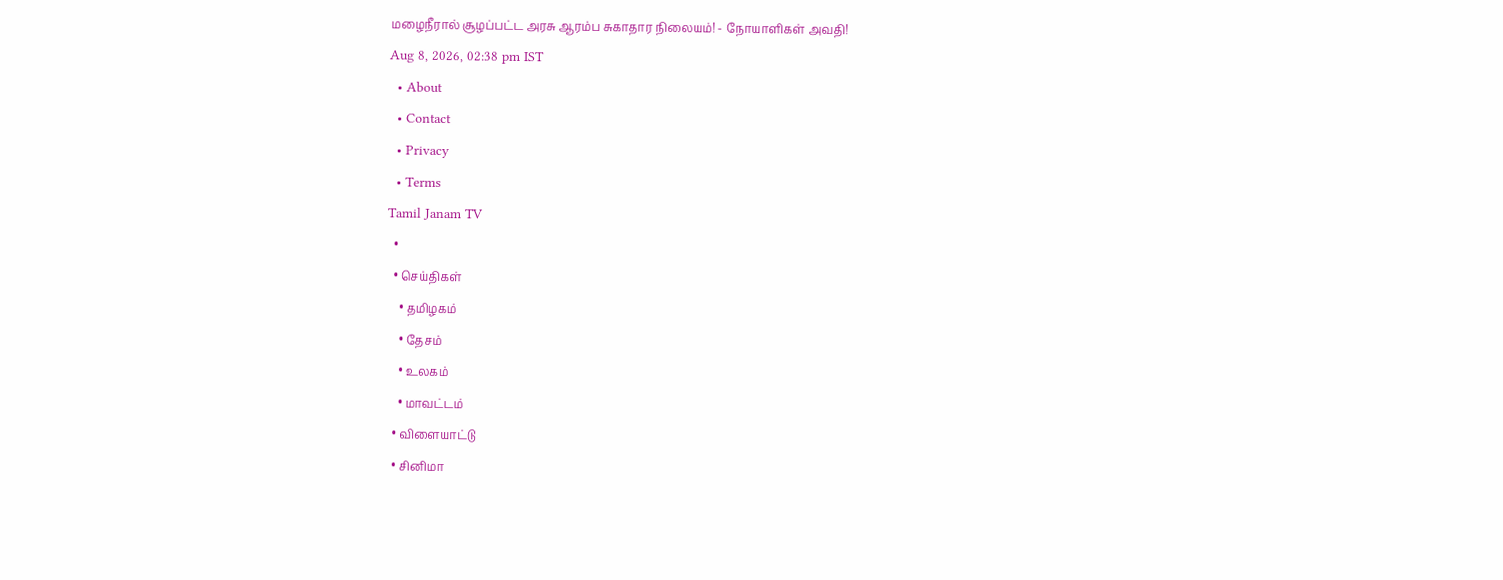மழைநீரால் சூழப்பட்ட அரசு ஆரம்ப சுகாதார நிலையம்! - நோயாளிகள் அவதி!
Aug 8, 2026, 02:38 pm IST
  • About
  • Contact
  • Privacy
  • Terms
Tamil Janam TV
  •
  • செய்திகள்
    • தமிழகம்
    • தேசம்
    • உலகம்
    • மாவட்டம்
  • விளையாட்டு
  • சினிமா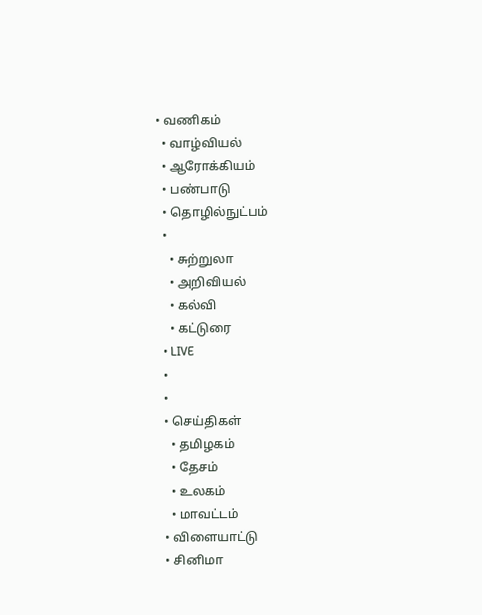• வணிகம்
  • வாழ்வியல்
  • ஆரோக்கியம்
  • பண்பாடு
  • தொழில்நுட்பம்
  •
    • சுற்றுலா
    • அறிவியல்
    • கல்வி
    • கட்டுரை
  • LIVE
  •
  •
  • செய்திகள்
    • தமிழகம்
    • தேசம்
    • உலகம்
    • மாவட்டம்
  • விளையாட்டு
  • சினிமா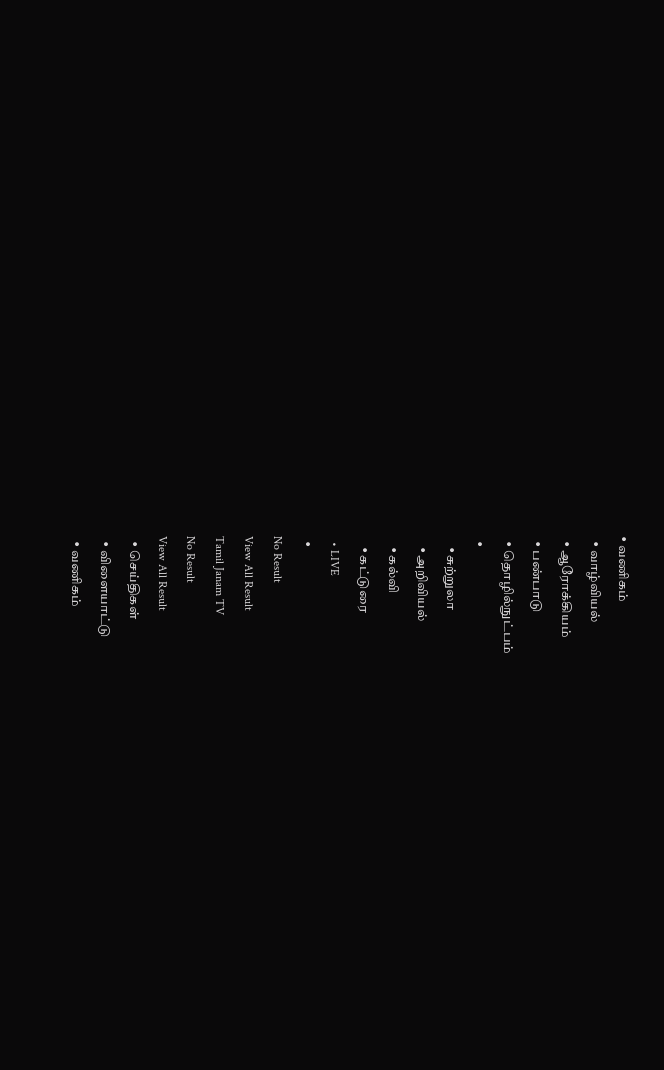• வணிகம்
  • வாழ்வியல்
  • ஆரோக்கியம்
  • பண்பாடு
  • தொழில்நுட்பம்
  •
    • சுற்றுலா
    • அறிவியல்
    • கல்வி
    • கட்டுரை
  • LIVE
  •
No Result
View All Result
Tamil Janam TV
No Result
View All Result
  • செய்திகள்
  • விளையாட்டு
  • வணிகம்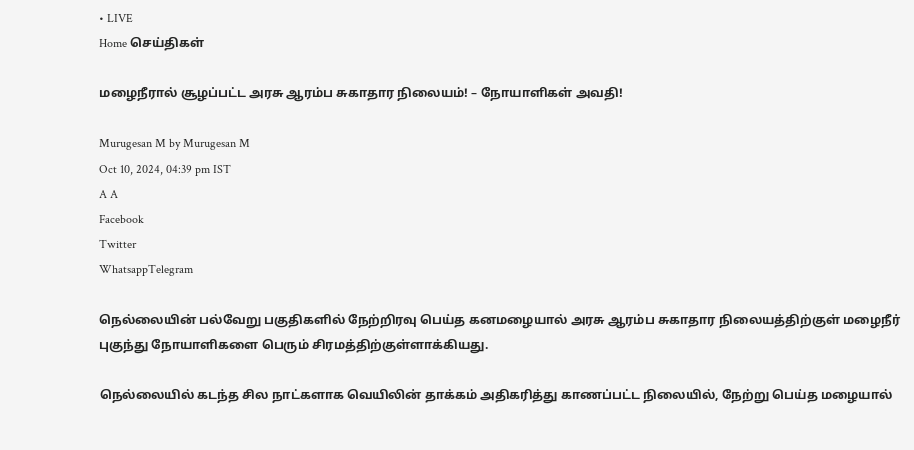• LIVE
Home செய்திகள்

மழைநீரால் சூழப்பட்ட அரசு ஆரம்ப சுகாதார நிலையம்! – நோயாளிகள் அவதி!

Murugesan M by Murugesan M
Oct 10, 2024, 04:39 pm IST
A A
Facebook
Twitter
WhatsappTelegram

நெல்லையின் பல்வேறு பகுதிகளில் நேற்றிரவு பெய்த கனமழையால் அரசு ஆரம்ப சுகாதார நிலையத்திற்குள் மழைநீர் புகுந்து நோயாளிகளை பெரும் சிரமத்திற்குள்ளாக்கியது.

நெல்லையில் கடந்த சில நாட்களாக வெயிலின் தாக்கம் அதிகரித்து காணப்பட்ட நிலையில், நேற்று பெய்த மழையால்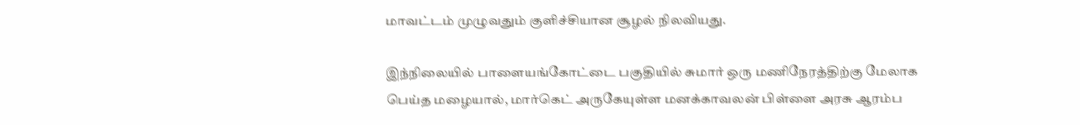மாவட்டம் முழுவதும் குளிச்சியான சூழல் நிலவியது.

இந்நிலையில் பாளையங்கோட்டை பகுதியில் சுமார் ஒரு மணிநேரத்திற்கு மேலாக பெய்த மழையால், மார்கெட் அருகேயுள்ள மனக்காவலன் பிள்ளை அரசு ஆரம்ப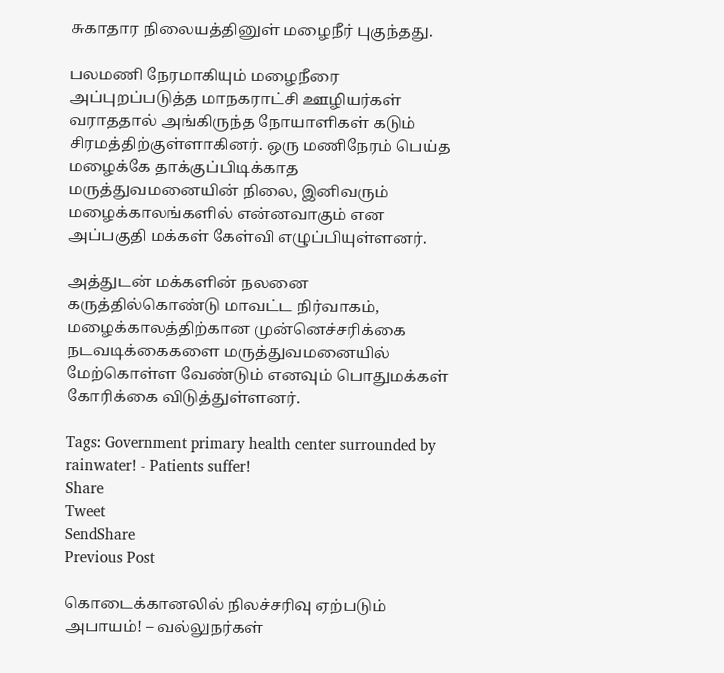சுகாதார நிலையத்தினுள் மழைநீர் புகுந்தது.

பலமணி நேரமாகியும் மழைநீரை அப்புறப்படுத்த மாநகராட்சி ஊழியர்கள் வராததால் அங்கிருந்த நோயாளிகள் கடும் சிரமத்திற்குள்ளாகினர். ஒரு மணிநேரம் பெய்த மழைக்கே தாக்குப்பிடிக்காத மருத்துவமனையின் நிலை, இனிவரும் மழைக்காலங்களில் என்னவாகும் என அப்பகுதி மக்கள் கேள்வி எழுப்பியுள்ளனர்.

அத்துடன் மக்களின் நலனை கருத்தில்கொண்டு மாவட்ட நிர்வாகம், மழைக்காலத்திற்கான முன்னெச்சரிக்கை நடவடிக்கைகளை மருத்துவமனையில் மேற்கொள்ள வேண்டும் எனவும் பொதுமக்கள் கோரிக்கை விடுத்துள்ளனர்.

Tags: Government primary health center surrounded by rainwater! - Patients suffer!
Share
Tweet
SendShare
Previous Post

கொடைக்கானலில் நிலச்சரிவு ஏற்படும் அபாயம்! – வல்லுநர்கள்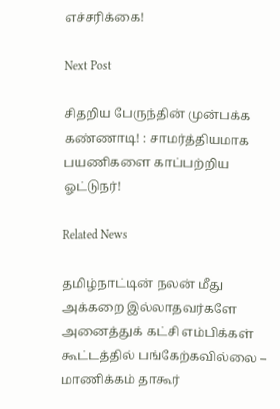எச்சரிக்கை!

Next Post

சிதறிய பேருந்தின் முன்பக்க கண்ணாடி! : சாமர்த்தியமாக பயணிகளை காப்பற்றிய ஓட்டுநர்!

Related News

தமிழ்நாட்டின் நலன் மீது அக்கறை இல்லாதவர்களே அனைத்துக் கட்சி எம்பிக்கள் கூட்டத்தில் பங்கேற்கவில்லை – மாணிக்கம் தாகூர்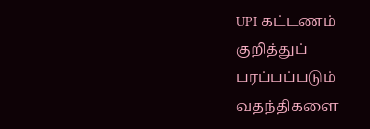UPI கட்டணம் குறித்துப் பரப்பப்படும் வதந்திகளை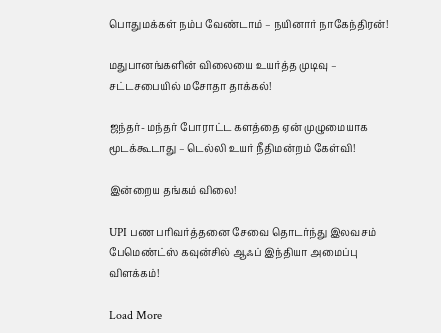பொதுமக்கள் நம்ப வேண்டாம் – நயினார் நாகேந்திரன்!

மதுபானங்களின் விலையை உயர்த்த முடிவு – சட்டசபையில் மசோதா தாக்கல்!

ஜந்தர்- மந்தர் போராட்ட களத்தை ஏன் முழுமையாக மூடக்கூடாது – டெல்லி உயர் நீதிமன்றம் கேள்வி!

இன்றைய தங்கம் விலை!

UPI பண பரிவர்த்தனை சேவை தொடர்ந்து இலவசம் பேமெண்ட்ஸ் கவுன்சில் ஆஃப் இந்தியா அமைப்பு விளக்கம்!

Load More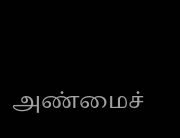அண்மைச்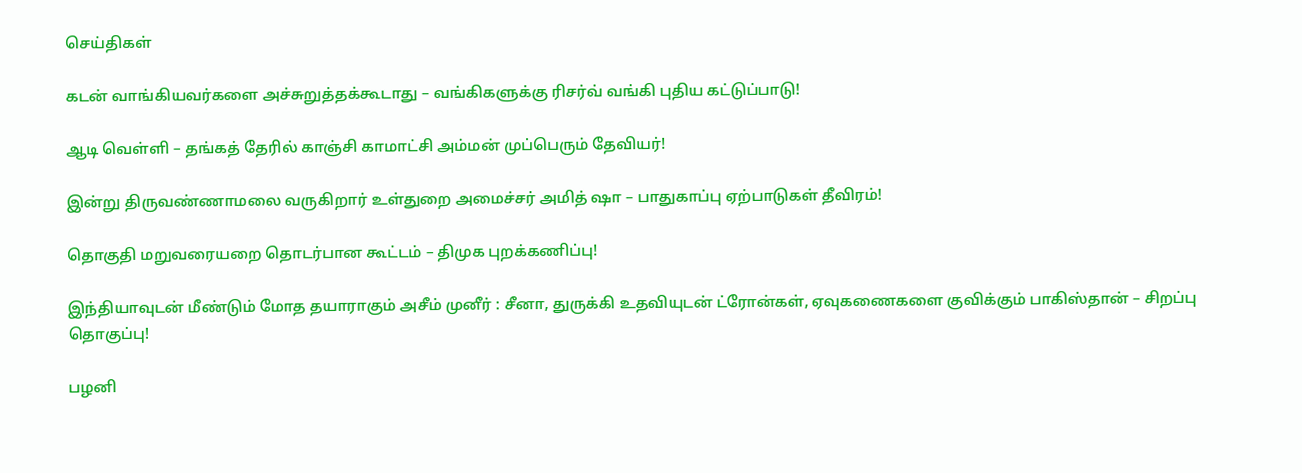செய்திகள்

கடன் வாங்கியவர்களை அச்சுறுத்தக்கூடாது – வங்கிகளுக்கு ரிசர்வ் வங்கி புதிய கட்டுப்பாடு!

ஆடி வெள்ளி – தங்கத் தேரில் காஞ்சி காமாட்சி அம்மன் முப்பெரும் தேவியர்!

இன்று திருவண்ணாமலை வருகிறார் உள்துறை அமைச்சர் அமித் ஷா – பாதுகாப்பு ஏற்பாடுகள் தீவிரம்!

தொகுதி மறுவரையறை தொடர்பான கூட்டம் – திமுக புறக்கணிப்பு!

இந்தியாவுடன் மீண்டும் மோத தயாராகும் அசீம் முனீர் : சீனா, துருக்கி உதவியுடன் ட்ரோன்கள், ஏவுகணைகளை குவிக்கும் பாகிஸ்தான் – சிறப்பு தொகுப்பு!

பழனி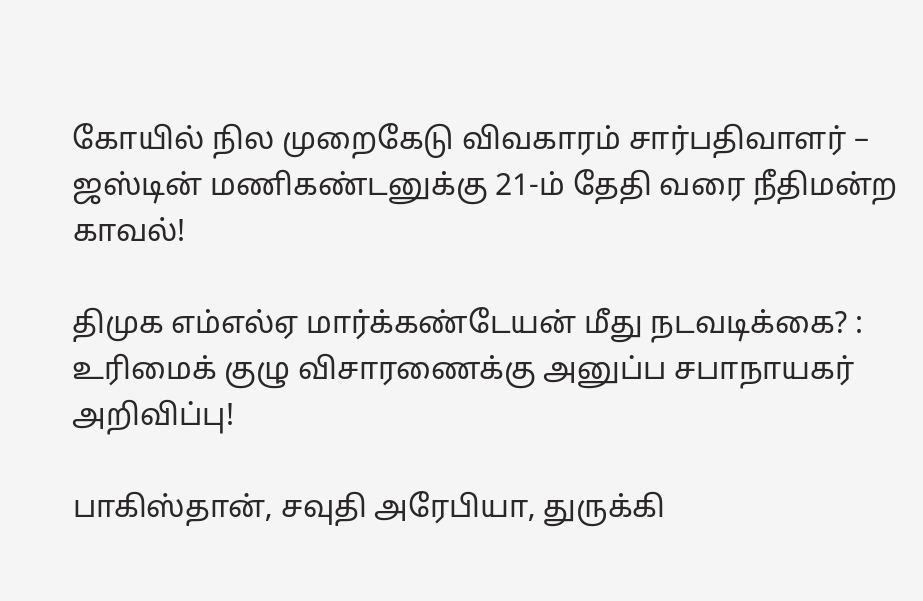கோயில் நில முறைகேடு விவகாரம் சார்பதிவாளர் – ஜஸ்டின் மணிகண்டனுக்கு 21-ம் தேதி வரை நீதிமன்ற காவல்!

திமுக எம்எல்ஏ மார்க்கண்டேயன் மீது நடவடிக்கை? : உரிமைக் குழு விசாரணைக்கு அனுப்ப சபாநாயகர் அறிவிப்பு!

பாகிஸ்தான், சவுதி அரேபியா, துருக்கி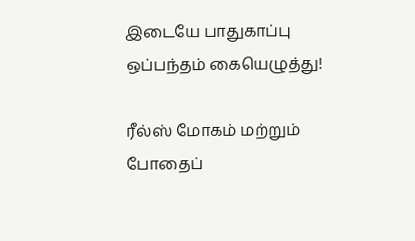இடையே பாதுகாப்பு ஒப்பந்தம் கையெழுத்து!

ரீல்ஸ் மோகம் மற்றும் போதைப்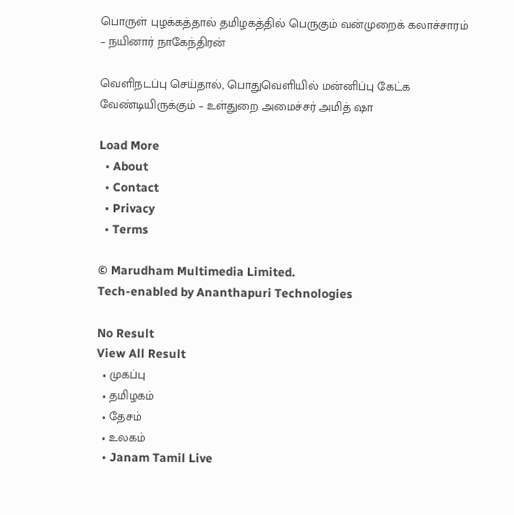பொருள் புழக்கத்தால் தமிழகத்தில் பெருகும் வன்முறைக் கலாச்சாரம் – நயினார் நாகேந்திரன்

வெளிநடப்பு செய்தால், பொதுவெளியில் மன்னிப்பு கேட்க வேண்டியிருக்கும் – உள்துறை அமைச்சர் அமித் ஷா

Load More
  • About
  • Contact
  • Privacy
  • Terms

© Marudham Multimedia Limited.
Tech-enabled by Ananthapuri Technologies

No Result
View All Result
  • முகப்பு
  • தமிழகம்
  • தேசம்
  • உலகம்
  • Janam Tamil Live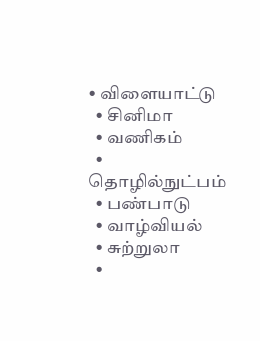• விளையாட்டு
  • சினிமா
  • வணிகம்
  • தொழில்நுட்பம்
  • பண்பாடு
  • வாழ்வியல்
  • சுற்றுலா
  •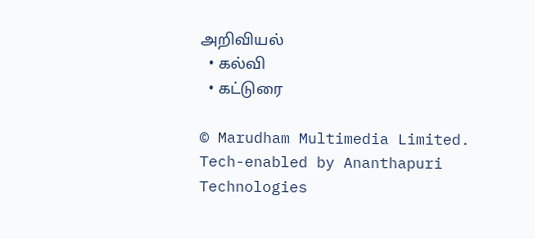அறிவியல்
  • கல்வி
  • கட்டுரை

© Marudham Multimedia Limited.
Tech-enabled by Ananthapuri Technologies